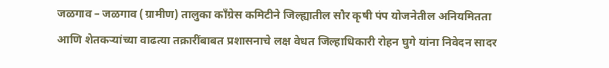जळगाव – जळगाव (ग्रामीण) तालुका काँग्रेस कमिटीने जिल्ह्यातील सौर कृषी पंप योजनेतील अनियमितता आणि शेतकऱ्यांच्या वाढत्या तक्रारींबाबत प्रशासनाचे लक्ष वेधत जिल्हाधिकारी रोहन घुगे यांना निवेदन सादर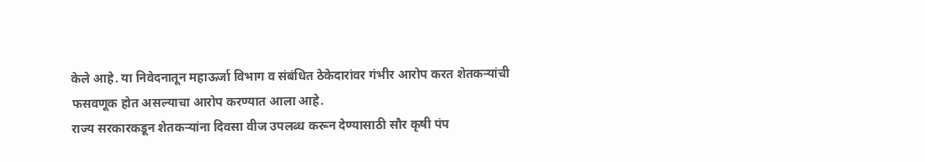केले आहे. या निवेदनातून महाऊर्जा विभाग व संबंधित ठेकेदारांवर गंभीर आरोप करत शेतकऱ्यांची फसवणूक होत असल्याचा आरोप करण्यात आला आहे.
राज्य सरकारकडून शेतकऱ्यांना दिवसा वीज उपलब्ध करून देण्यासाठी सौर कृषी पंप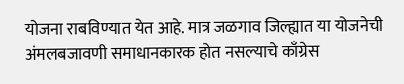योजना राबविण्यात येत आहे. मात्र जळगाव जिल्ह्यात या योजनेची अंमलबजावणी समाधानकारक होत नसल्याचे काँग्रेस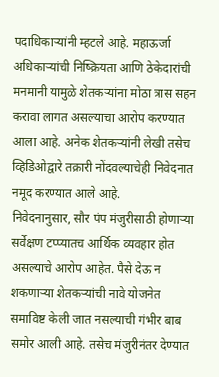पदाधिकाऱ्यांनी म्हटले आहे. महाऊर्जा अधिकाऱ्यांची निष्क्रियता आणि ठेकेदारांची मनमानी यामुळे शेतकऱ्यांना मोठा त्रास सहन करावा लागत असल्याचा आरोप करण्यात आला आहे. अनेक शेतकऱ्यांनी लेखी तसेच व्हिडिओद्वारे तक्रारी नोंदवल्याचेही निवेदनात नमूद करण्यात आले आहे.
निवेदनानुसार, सौर पंप मंजुरीसाठी होणाऱ्या सर्वेक्षण टप्प्यातच आर्थिक व्यवहार होत असल्याचे आरोप आहेत. पैसे देऊ न शकणाऱ्या शेतकऱ्यांची नावे योजनेत समाविष्ट केली जात नसल्याची गंभीर बाब समोर आली आहे. तसेच मंजुरीनंतर देण्यात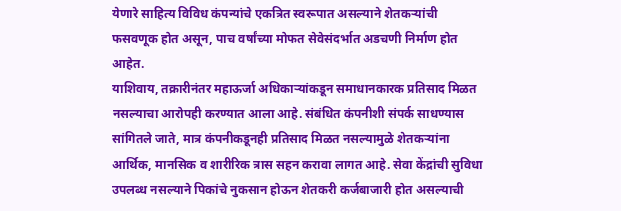येणारे साहित्य विविध कंपन्यांचे एकत्रित स्वरूपात असल्याने शेतकऱ्यांची फसवणूक होत असून, पाच वर्षांच्या मोफत सेवेसंदर्भात अडचणी निर्माण होत आहेत.
याशिवाय, तक्रारीनंतर महाऊर्जा अधिकाऱ्यांकडून समाधानकारक प्रतिसाद मिळत नसल्याचा आरोपही करण्यात आला आहे. संबंधित कंपनीशी संपर्क साधण्यास सांगितले जाते, मात्र कंपनीकडूनही प्रतिसाद मिळत नसल्यामुळे शेतकऱ्यांना आर्थिक, मानसिक व शारीरिक त्रास सहन करावा लागत आहे. सेवा केंद्रांची सुविधा उपलब्ध नसल्याने पिकांचे नुकसान होऊन शेतकरी कर्जबाजारी होत असल्याची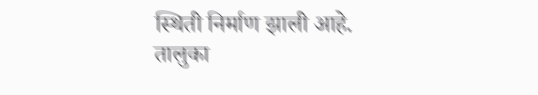स्थिती निर्माण झाली आहे.
तालुका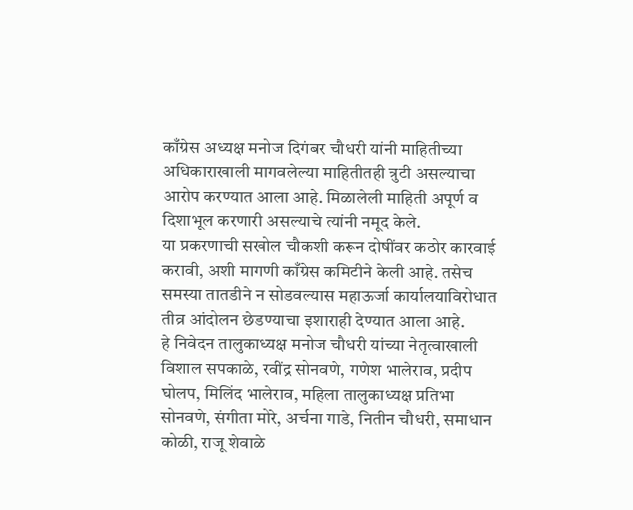काँग्रेस अध्यक्ष मनोज दिगंबर चौधरी यांनी माहितीच्या अधिकाराखाली मागवलेल्या माहितीतही त्रुटी असल्याचा आरोप करण्यात आला आहे. मिळालेली माहिती अपूर्ण व दिशाभूल करणारी असल्याचे त्यांनी नमूद केले.
या प्रकरणाची सखोल चौकशी करून दोषींवर कठोर कारवाई करावी, अशी मागणी काँग्रेस कमिटीने केली आहे. तसेच समस्या तातडीने न सोडवल्यास महाऊर्जा कार्यालयाविरोधात तीव्र आंदोलन छेडण्याचा इशाराही देण्यात आला आहे.
हे निवेदन तालुकाध्यक्ष मनोज चौधरी यांच्या नेतृत्वाखाली विशाल सपकाळे, रवींद्र सोनवणे, गणेश भालेराव, प्रदीप घोलप, मिलिंद भालेराव, महिला तालुकाध्यक्ष प्रतिभा सोनवणे, संगीता मोरे, अर्चना गाडे, नितीन चौधरी, समाधान कोळी, राजू शेवाळे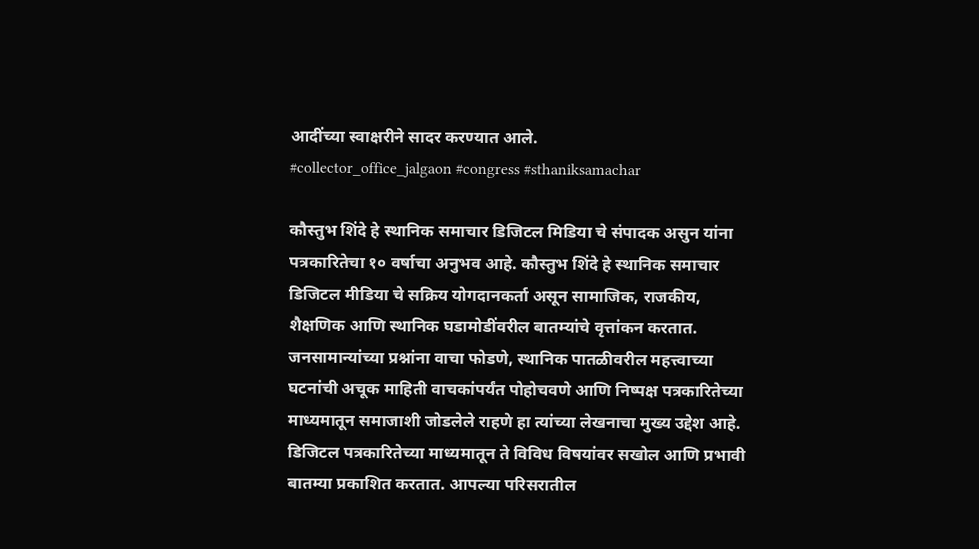आदींच्या स्वाक्षरीने सादर करण्यात आले.
#collector_office_jalgaon #congress #sthaniksamachar

कौस्तुभ शिंदे हे स्थानिक समाचार डिजिटल मिडिया चे संपादक असुन यांना पत्रकारितेचा १० वर्षाचा अनुभव आहे. कौस्तुभ शिंदे हे स्थानिक समाचार डिजिटल मीडिया चे सक्रिय योगदानकर्ता असून सामाजिक, राजकीय, शैक्षणिक आणि स्थानिक घडामोडींवरील बातम्यांचे वृत्तांकन करतात. जनसामान्यांच्या प्रश्नांना वाचा फोडणे, स्थानिक पातळीवरील महत्त्वाच्या घटनांची अचूक माहिती वाचकांपर्यंत पोहोचवणे आणि निष्पक्ष पत्रकारितेच्या माध्यमातून समाजाशी जोडलेले राहणे हा त्यांच्या लेखनाचा मुख्य उद्देश आहे. डिजिटल पत्रकारितेच्या माध्यमातून ते विविध विषयांवर सखोल आणि प्रभावी बातम्या प्रकाशित करतात. आपल्या परिसरातील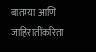बातम्या आणि जाहिरातींकरिता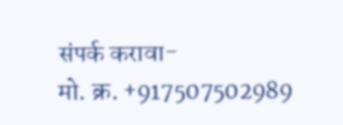संपर्क करावा-
मो. क्र. +917507502989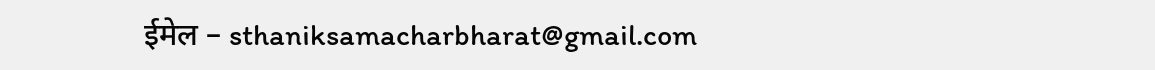ईमेल – sthaniksamacharbharat@gmail.com